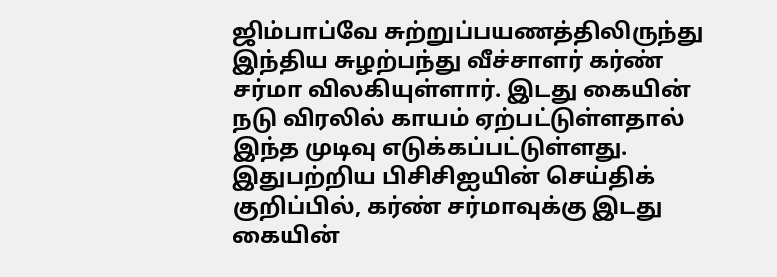ஜிம்பாப்வே சுற்றுப்பயணத்திலிருந்து இந்திய சுழற்பந்து வீச்சாளர் கர்ண் சர்மா விலகியுள்ளார். இடது கையின் நடு விரலில் காயம் ஏற்பட்டுள்ளதால் இந்த முடிவு எடுக்கப்பட்டுள்ளது.
இதுபற்றிய பிசிசிஐயின் செய்திக் குறிப்பில், கர்ண் சர்மாவுக்கு இடது கையின்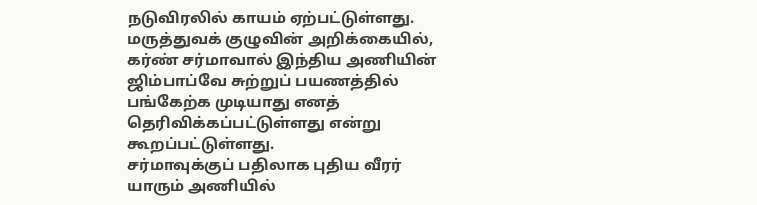நடுவிரலில் காயம் ஏற்பட்டுள்ளது. மருத்துவக் குழுவின் அறிக்கையில், கர்ண் சர்மாவால் இந்திய அணியின் ஜிம்பாப்வே சுற்றுப் பயணத்தில் பங்கேற்க முடியாது எனத் தெரிவிக்கப்பட்டுள்ளது என்று கூறப்பட்டுள்ளது.
சர்மாவுக்குப் பதிலாக புதிய வீரர் யாரும் அணியில்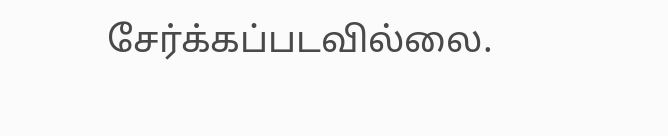சேர்க்கப்படவில்லை.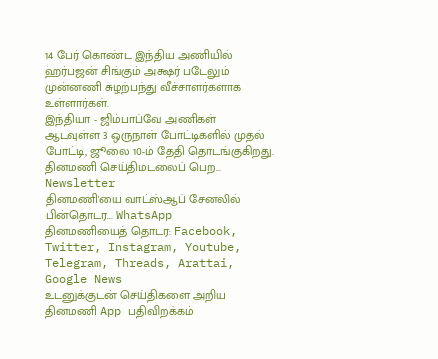14 பேர் கொண்ட இந்திய அணியில் ஹர்பஜன் சிங்கும் அக்ஷர் படேலும் முன்னணி சுழற்பந்து வீச்சாளர்களாக உள்ளார்கள்.
இந்தியா - ஜிம்பாப்வே அணிகள் ஆடவுள்ள 3 ஒருநாள் போட்டிகளில் முதல் போட்டி, ஜூலை 10-ம் தேதி தொடங்குகிறது.
தினமணி செய்திமடலைப் பெற... Newsletter
தினமணி'யை வாட்ஸ்ஆப் சேனலில் பின்தொடர... WhatsApp
தினமணியைத் தொடர: Facebook, Twitter, Instagram, Youtube, Telegram, Threads, Arattai, Google News
உடனுக்குடன் செய்திகளை அறிய தினமணி App பதிவிறக்கம்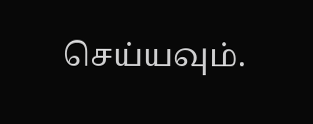செய்யவும்.